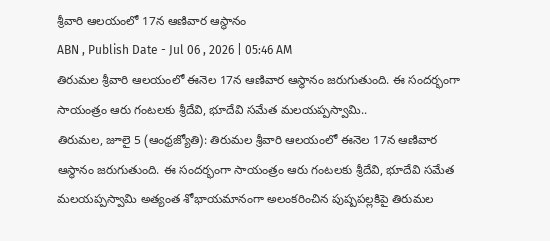శ్రీవారి ఆలయంలో 17న ఆణివార ఆస్థానం
ABN , Publish Date - Jul 06 , 2026 | 05:46 AM
తిరుమల శ్రీవారి ఆలయంలో ఈనెల 17న ఆణివార ఆస్థానం జరుగుతుంది. ఈ సందర్భంగా సాయంత్రం ఆరు గంటలకు శ్రీదేవి, భూదేవి సమేత మలయప్పస్వామి..
తిరుమల, జూలై 5 (ఆంధ్రజ్యోతి): తిరుమల శ్రీవారి ఆలయంలో ఈనెల 17న ఆణివార ఆస్థానం జరుగుతుంది. ఈ సందర్భంగా సాయంత్రం ఆరు గంటలకు శ్రీదేవి, భూదేవి సమేత మలయప్పస్వామి అత్యంత శోభాయమానంగా అలంకరించిన పుష్పపల్లకిపై తిరుమల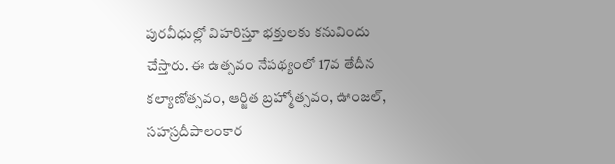పురవీధుల్లో విహరిస్తూ భక్తులకు కనువిందు చేస్తారు. ఈ ఉత్సవం నేపథ్యంలో 17వ తేదీన కల్యాణోత్సవం, ఆర్జిత బ్రహ్మోత్సవం, ఊంజల్, సహస్రదీపాలంకార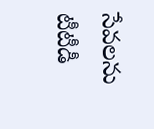సేవలను టీటీడీ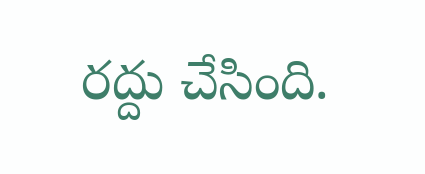రద్దు చేసింది.